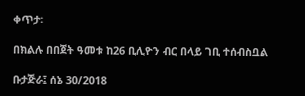ቀጥታ፡

በክልሉ በበጀት ዓመቱ ከ26 ቢሊዮን ብር በላይ ገቢ ተሰብስቧል

ቡታጅራ፤ ሰኔ 30/2018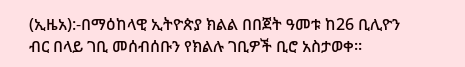(ኢዜአ):-በማዕከላዊ ኢትዮጵያ ክልል በበጀት ዓመቱ ከ26 ቢሊዮን ብር በላይ ገቢ መሰብሰቡን የክልሉ ገቢዎች ቢሮ አስታወቀ።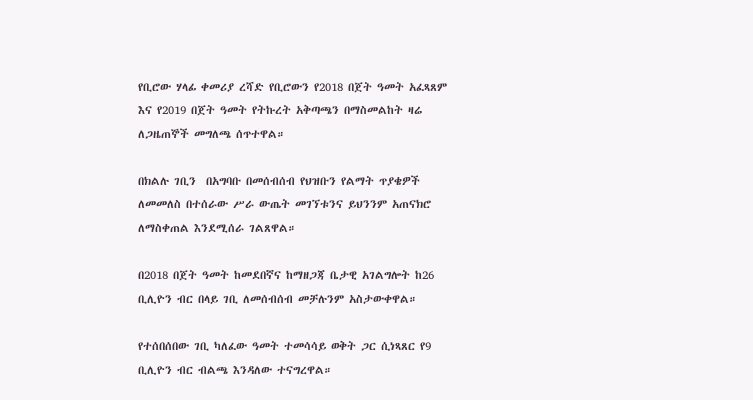የቢሮው ሃላፊ ቀመሪያ ረሻድ የቢሮውን የ2018 በጀት ዓመት አፈጻጸም እና የ2019 በጀት ዓመት የትኩረት አቅጣጫን በማስመልከት ዛሬ ለጋዜጠኞች መግለጫ ሰጥተዋል።

በክልሉ ገቢን  በአግባቡ በመሰብሰብ የህዝቡን የልማት ጥያቄዎች ለመመለስ በተሰራው ሥራ ውጤት መገኘቱንና ይህንንም አጠናክሮ ለማስቀጠል እንደሚሰራ ገልጸዋል።

በ2018 በጀት ዓመት ከመደበኛና ከማዘጋጃ ቤታዊ አገልግሎት ከ26 ቢሊዮን ብር በላይ ገቢ ለመሰብሰብ መቻሉንም አስታውቀዋል።

የተሰበሰበው ገቢ ካለፈው ዓመት ተመሳሳይ ወቅት ጋር ሲነጻጸር የ9 ቢሊዮን ብር ብልጫ እንዳለው ተናግረዋል።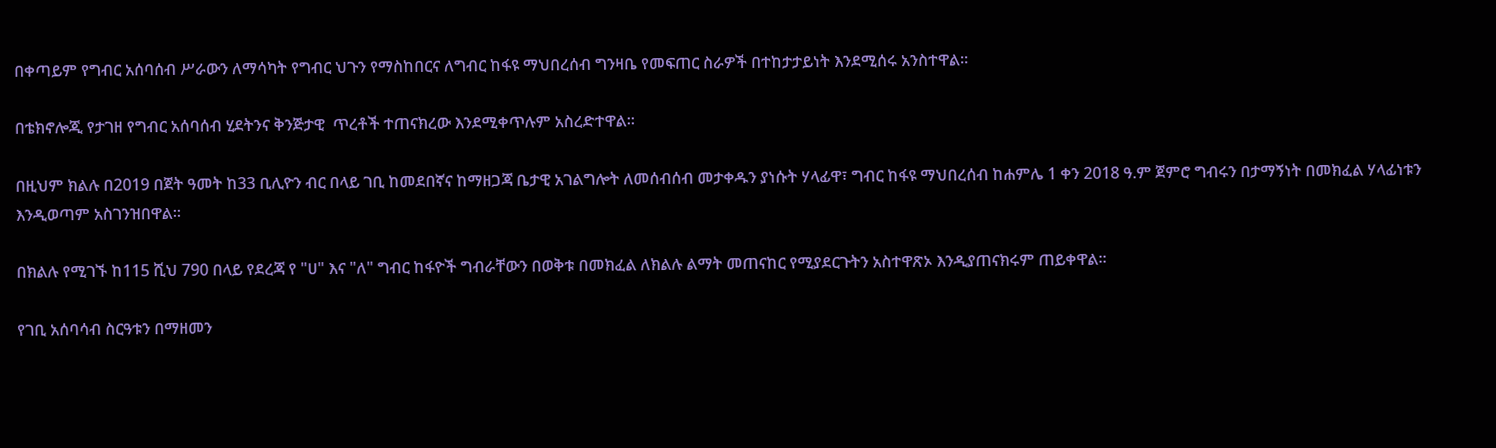በቀጣይም የግብር አሰባሰብ ሥራውን ለማሳካት የግብር ህጉን የማስከበርና ለግብር ከፋዩ ማህበረሰብ ግንዛቤ የመፍጠር ስራዎች በተከታታይነት እንደሚሰሩ አንስተዋል።

በቴክኖሎጂ የታገዘ የግብር አሰባሰብ ሂደትንና ቅንጅታዊ  ጥረቶች ተጠናክረው እንደሚቀጥሉም አስረድተዋል።

በዚህም ክልሉ በ2019 በጀት ዓመት ከ33 ቢሊዮን ብር በላይ ገቢ ከመደበኛና ከማዘጋጃ ቤታዊ አገልግሎት ለመሰብሰብ መታቀዱን ያነሱት ሃላፊዋ፣ ግብር ከፋዩ ማህበረሰብ ከሐምሌ 1 ቀን 2018 ዓ.ም ጀምሮ ግብሩን በታማኝነት በመክፈል ሃላፊነቱን እንዲወጣም አስገንዝበዋል።

በክልሉ የሚገኙ ከ115 ሺህ 790 በላይ የደረጃ የ "ሀ" እና "ለ" ግብር ከፋዮች ግብራቸውን በወቅቱ በመክፈል ለክልሉ ልማት መጠናከር የሚያደርጉትን አስተዋጽኦ እንዲያጠናክሩም ጠይቀዋል።

የገቢ አሰባሳብ ስርዓቱን በማዘመን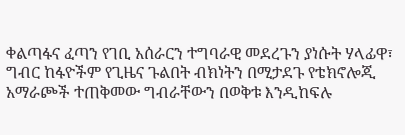ቀልጣፋና ፈጣን የገቢ አሰራርን ተግባራዊ መደረጉን ያነሱት ሃላፊዋ፣ ግብር ከፋዮችም የጊዜና ጉልበት ብክነትን በሚታደጉ የቴክኖሎጂ አማራጮች ተጠቅመው ግብራቸውን በወቅቱ እንዲከፍሉ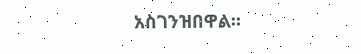አስገንዝበዋል።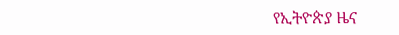የኢትዮጵያ ዜና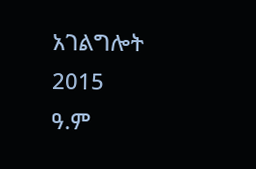አገልግሎት
2015
ዓ.ም